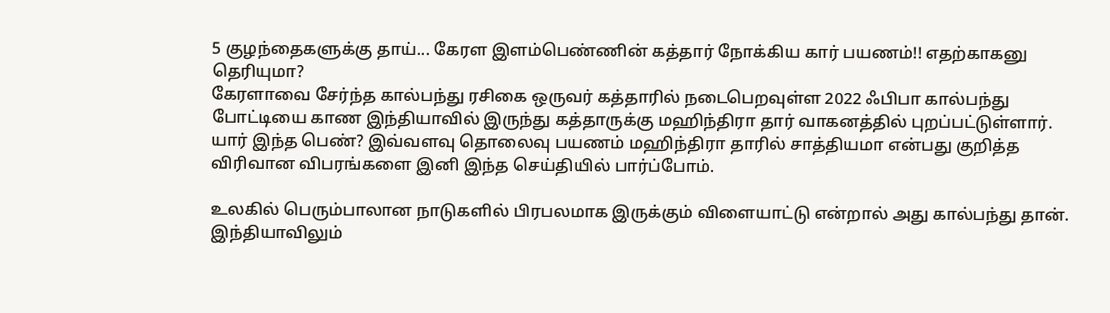5 குழந்தைகளுக்கு தாய்... கேரள இளம்பெண்ணின் கத்தார் நோக்கிய கார் பயணம்!! எதற்காகனு தெரியுமா?
கேரளாவை சேர்ந்த கால்பந்து ரசிகை ஒருவர் கத்தாரில் நடைபெறவுள்ள 2022 ஃபிபா கால்பந்து போட்டியை காண இந்தியாவில் இருந்து கத்தாருக்கு மஹிந்திரா தார் வாகனத்தில் புறப்பட்டுள்ளார். யார் இந்த பெண்? இவ்வளவு தொலைவு பயணம் மஹிந்திரா தாரில் சாத்தியமா என்பது குறித்த விரிவான விபரங்களை இனி இந்த செய்தியில் பார்ப்போம்.

உலகில் பெரும்பாலான நாடுகளில் பிரபலமாக இருக்கும் விளையாட்டு என்றால் அது கால்பந்து தான். இந்தியாவிலும்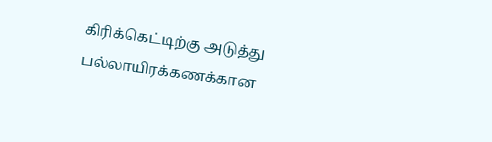கிரிக்கெட்டிற்கு அடுத்து பல்லாயிரக்கணக்கான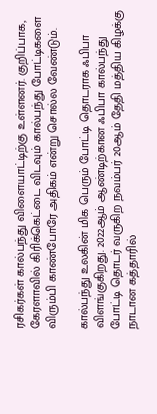ரசிகர்கள் கால்பந்து விளையாட்டிற்கு உள்ளனர். குறிப்பாக, கேரளாவில் கிரிக்கெட்டை விடவும் கால்பந்து போட்டிகளை விரும்பி காண்போரே அதிகம் என்று சொல்ல வேண்டும்.

கால்பந்து உலகின் மிக பெரும் போட்டி தொடராக ஃபிபா விளங்குகிறது. 2022ஆம் ஆண்டிற்கான ஃபிபா கால்பந்து போட்டி தொடர் வருகிற நவம்பர் 20ஆம் தேதி மத்திய கிழக்கு நாடான கத்தாரில்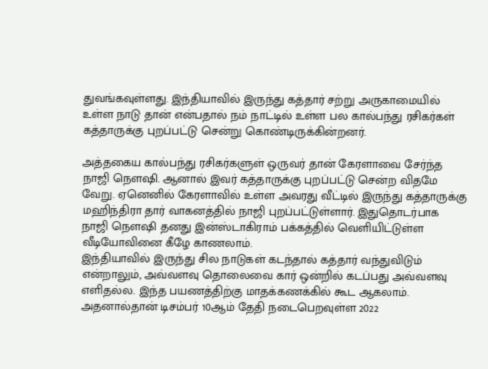துவங்கவுள்ளது. இந்தியாவில் இருந்து கத்தார் சற்று அருகாமையில் உள்ள நாடு தான் என்பதால் நம் நாட்டில் உள்ள பல கால்பந்து ரசிகர்கள் கத்தாருக்கு புறப்பட்டு சென்று கொண்டிருக்கின்றனர்.

அத்தகைய கால்பந்து ரசிகர்களுள் ஒருவர் தான் கேரளாவை சேர்ந்த நாஜி நௌஷி. ஆனால் இவர் கத்தாருக்கு புறப்பட்டு சென்ற விதமே வேறு. ஏனெனில் கேரளாவில் உள்ள அவரது வீட்டில் இருந்து கத்தாருக்கு மஹிந்திரா தார் வாகனத்தில் நாஜி புறப்பட்டுள்ளார். இதுதொடர்பாக நாஜி நௌஷி தனது இன்ஸ்டாகிராம் பக்கத்தில் வெளியிட்டுள்ள வீடியோவினை கீழே காணலாம்.
இந்தியாவில் இருந்து சில நாடுகள் கடந்தால் கத்தார் வந்துவிடும் என்றாலும், அவ்வளவு தொலைவை கார் ஒன்றில் கடப்பது அவ்வளவு எளிதல்ல. இந்த பயணத்திற்கு மாதக்கணக்கில் கூட ஆகலாம். அதனால்தான் டிசம்பர் 10ஆம் தேதி நடைபெறவுள்ள 2022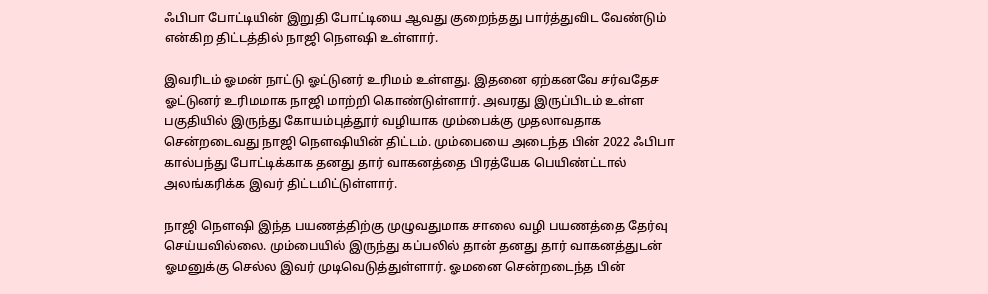ஃபிபா போட்டியின் இறுதி போட்டியை ஆவது குறைந்தது பார்த்துவிட வேண்டும் என்கிற திட்டத்தில் நாஜி நௌஷி உள்ளார்.

இவரிடம் ஓமன் நாட்டு ஓட்டுனர் உரிமம் உள்ளது. இதனை ஏற்கனவே சர்வதேச ஓட்டுனர் உரிமமாக நாஜி மாற்றி கொண்டுள்ளார். அவரது இருப்பிடம் உள்ள பகுதியில் இருந்து கோயம்புத்தூர் வழியாக மும்பைக்கு முதலாவதாக சென்றடைவது நாஜி நௌஷியின் திட்டம். மும்பையை அடைந்த பின் 2022 ஃபிபா கால்பந்து போட்டிக்காக தனது தார் வாகனத்தை பிரத்யேக பெயிண்ட்டால் அலங்கரிக்க இவர் திட்டமிட்டுள்ளார்.

நாஜி நௌஷி இந்த பயணத்திற்கு முழுவதுமாக சாலை வழி பயணத்தை தேர்வு செய்யவில்லை. மும்பையில் இருந்து கப்பலில் தான் தனது தார் வாகனத்துடன் ஓமனுக்கு செல்ல இவர் முடிவெடுத்துள்ளார். ஓமனை சென்றடைந்த பின்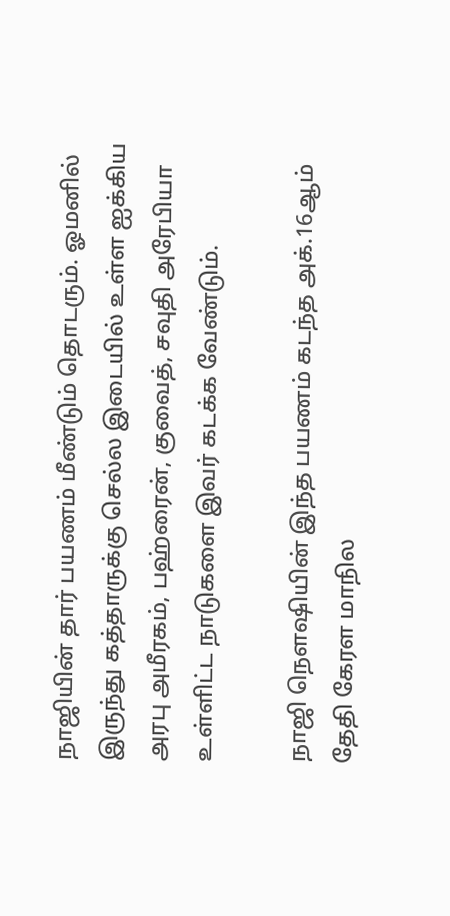நாஜியின் தார் பயணம் மீண்டும் தொடரும். ஓமனில் இருந்து கத்தாருக்கு செல்ல இடையில் உள்ள ஐக்கிய அரபு அமீரகம், பஹ்ரைன், குவைத், சவுதி அரேபியா உள்ளிட்ட நாடுகளை இவர் கடக்க வேண்டும்.

நாஜி நௌஷியின் இந்த பயணம் கடந்த அக்.16ஆம் தேதி கேரள மாநில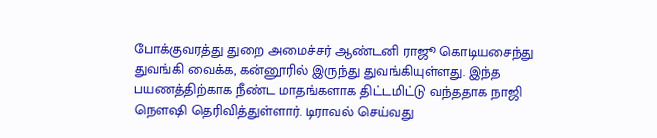போக்குவரத்து துறை அமைச்சர் ஆண்டனி ராஜூ கொடியசைந்து துவங்கி வைக்க, கன்னூரில் இருந்து துவங்கியுள்ளது. இந்த பயணத்திற்காக நீண்ட மாதங்களாக திட்டமிட்டு வந்ததாக நாஜி நௌஷி தெரிவித்துள்ளார். டிராவல் செய்வது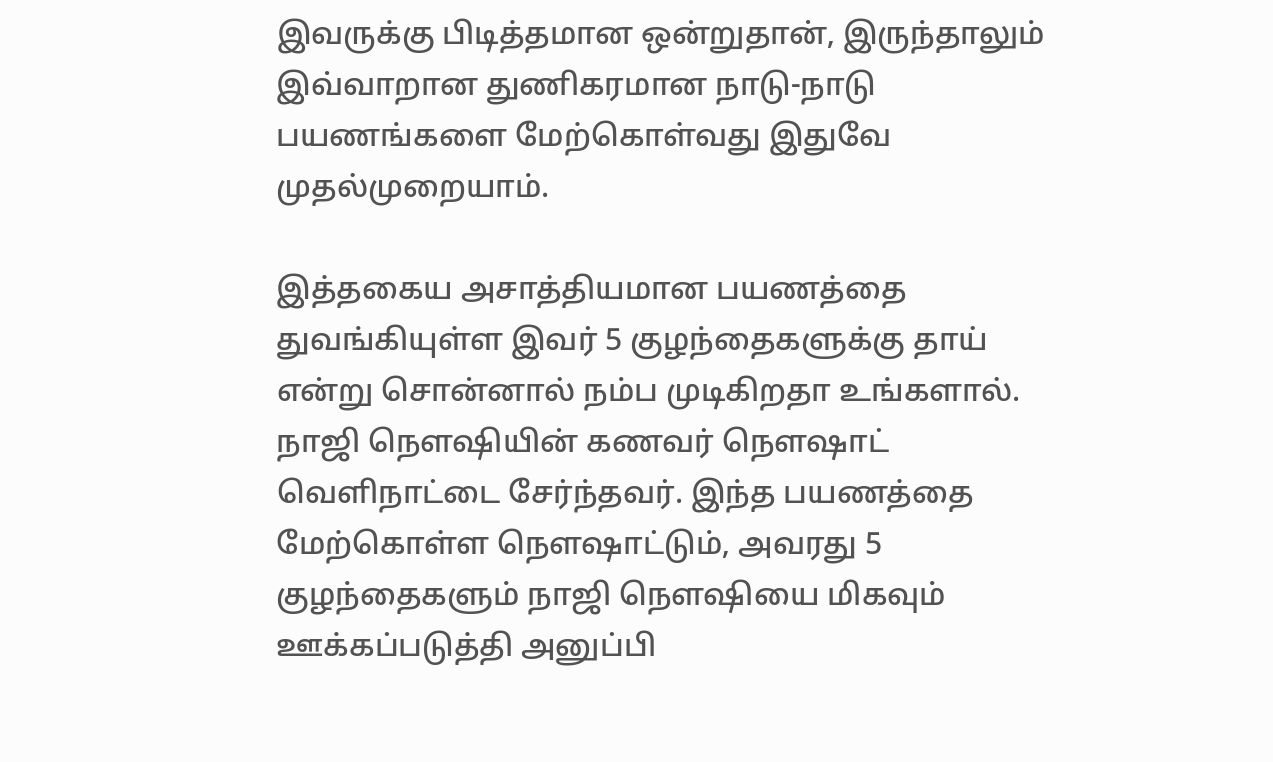இவருக்கு பிடித்தமான ஒன்றுதான், இருந்தாலும் இவ்வாறான துணிகரமான நாடு-நாடு பயணங்களை மேற்கொள்வது இதுவே முதல்முறையாம்.

இத்தகைய அசாத்தியமான பயணத்தை துவங்கியுள்ள இவர் 5 குழந்தைகளுக்கு தாய் என்று சொன்னால் நம்ப முடிகிறதா உங்களால். நாஜி நௌஷியின் கணவர் நௌஷாட் வெளிநாட்டை சேர்ந்தவர். இந்த பயணத்தை மேற்கொள்ள நௌஷாட்டும், அவரது 5 குழந்தைகளும் நாஜி நௌஷியை மிகவும் ஊக்கப்படுத்தி அனுப்பி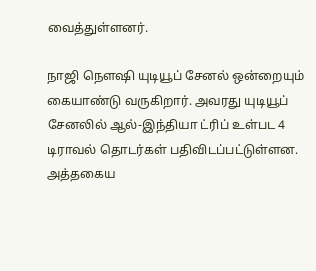வைத்துள்ளனர்.

நாஜி நௌஷி யுடியூப் சேனல் ஒன்றையும் கையாண்டு வருகிறார். அவரது யுடியூப் சேனலில் ஆல்-இந்தியா ட்ரிப் உள்பட 4 டிராவல் தொடர்கள் பதிவிடப்பட்டுள்ளன. அத்தகைய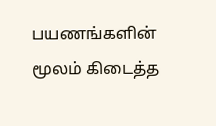பயணங்களின் மூலம் கிடைத்த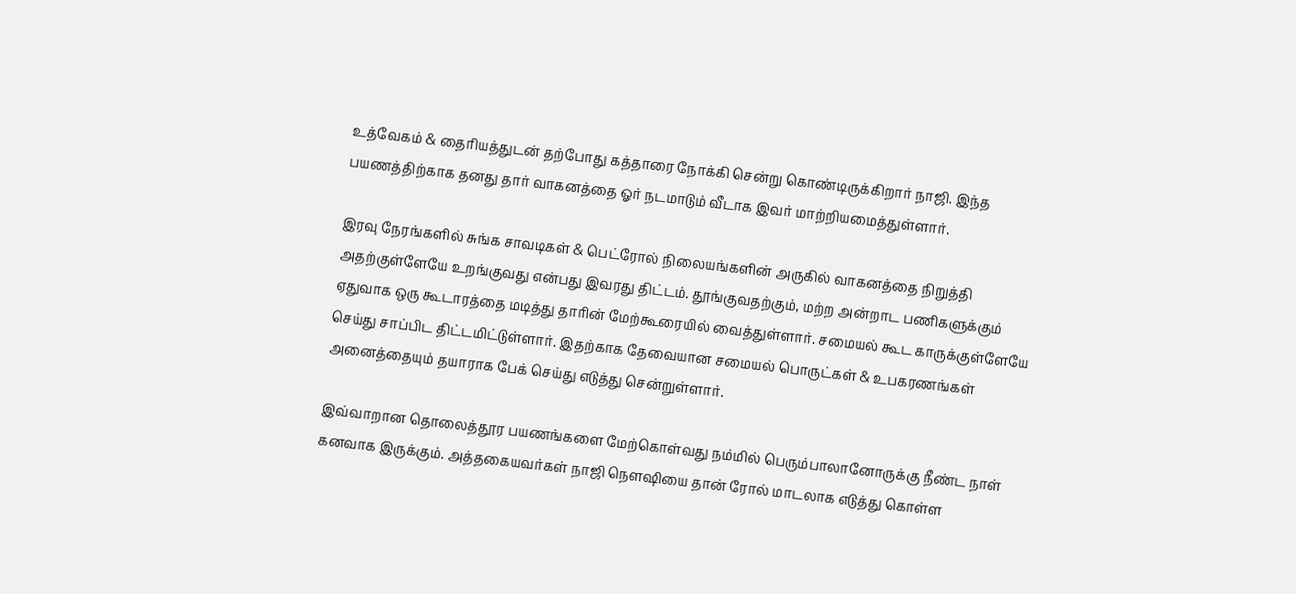உத்வேகம் & தைரியத்துடன் தற்போது கத்தாரை நோக்கி சென்று கொண்டிருக்கிறார் நாஜி. இந்த பயணத்திற்காக தனது தார் வாகனத்தை ஓர் நடமாடும் வீடாக இவர் மாற்றியமைத்துள்ளார்.

இரவு நேரங்களில் சுங்க சாவடிகள் & பெட்ரோல் நிலையங்களின் அருகில் வாகனத்தை நிறுத்தி அதற்குள்ளேயே உறங்குவது என்பது இவரது திட்டம். தூங்குவதற்கும், மற்ற அன்றாட பணிகளுக்கும் ஏதுவாக ஒரு கூடாரத்தை மடித்து தாரின் மேற்கூரையில் வைத்துள்ளார். சமையல் கூட காருக்குள்ளேயே செய்து சாப்பிட திட்டமிட்டுள்ளார். இதற்காக தேவையான சமையல் பொருட்கள் & உபகரணங்கள் அனைத்தையும் தயாராக பேக் செய்து எடுத்து சென்றுள்ளார்.

இவ்வாறான தொலைத்தூர பயணங்களை மேற்கொள்வது நம்மில் பெரும்பாலானோருக்கு நீண்ட நாள் கனவாக இருக்கும். அத்தகையவர்கள் நாஜி நௌஷியை தான் ரோல் மாடலாக எடுத்து கொள்ள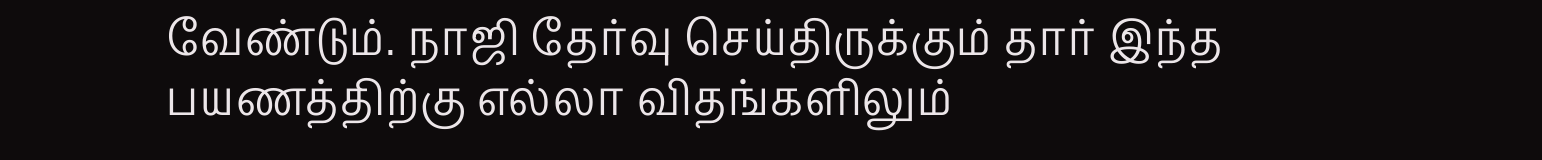வேண்டும். நாஜி தேர்வு செய்திருக்கும் தார் இந்த பயணத்திற்கு எல்லா விதங்களிலும்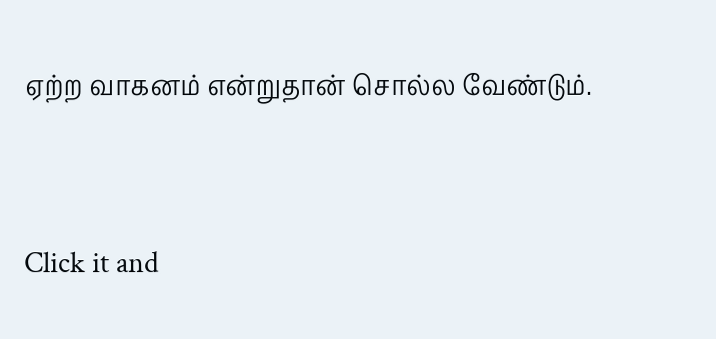ஏற்ற வாகனம் என்றுதான் சொல்ல வேண்டும்.


Click it and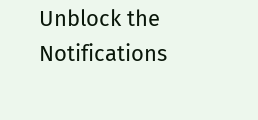Unblock the Notifications